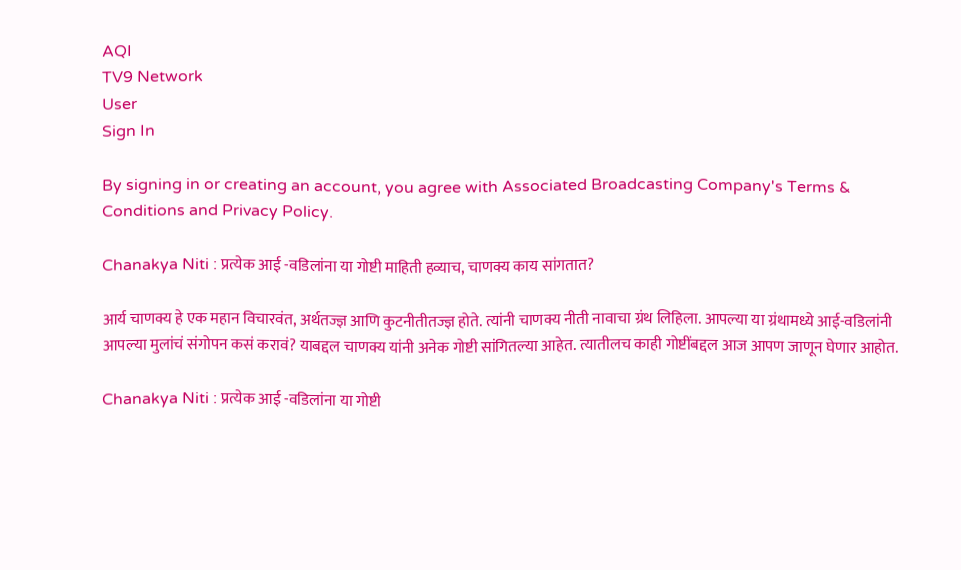AQI
TV9 Network
User
Sign In

By signing in or creating an account, you agree with Associated Broadcasting Company's Terms & Conditions and Privacy Policy.

Chanakya Niti : प्रत्येक आई -वडिलांना या गोष्टी माहिती हव्याच, चाणक्य काय सांगतात?

आर्य चाणक्य हे एक महान विचारवंत, अर्थतज्ज्ञ आणि कुटनीतीतज्ज्ञ होते. त्यांनी चाणक्य नीती नावाचा ग्रंथ लिहिला. आपल्या या ग्रंथामध्ये आई-वडिलांनी आपल्या मुलांचं संगोपन कसं करावं? याबद्दल चाणक्य यांनी अनेक गोष्टी सांगितल्या आहेत. त्यातीलच काही गोष्टींबद्दल आज आपण जाणून घेणार आहोत.

Chanakya Niti : प्रत्येक आई -वडिलांना या गोष्टी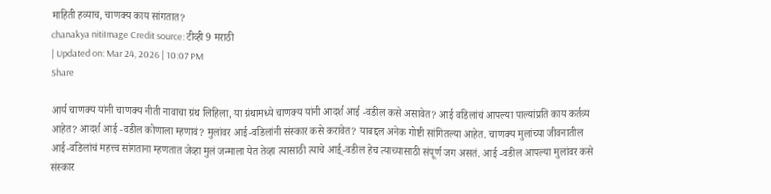माहिती हव्याच, चाणक्य काय सांगतात?
chanakya nitiImage Credit source: टीव्ही 9 मराठी
| Updated on: Mar 24, 2026 | 10:07 PM
Share

आर्य चाणक्य यांनी चाणक्य नीती नावाचा ग्रंथ लिहिला, या ग्रंथामध्ये चाणक्य यांनी आदर्श आई -वडील कसे असावेत? आई वडिलांचं आपल्या पाल्यांप्रति काय कर्तव्य आहेत? आदर्श आई -वडील कोणाला म्हणावं? मुलांवर आई-वडिलांनी संस्कार कसे करावेत? याबद्दल अनेक गोष्टी सांगितल्या आहेत. चाणक्य मुलांच्या जीवनातील आई-वडिलांचं महत्त्व सांगताना म्हणतात जेव्हा मुलं जन्माला येत तेव्हा त्यासाठी त्याचे आई्-वडील हेच त्याच्यासाठी संपूर्ण जग असतं. आई -वडील आपल्या मुलांवर कसे संस्कार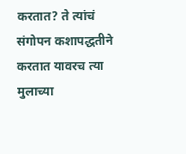करतात? ते त्यांचं संगोपन कशापद्धतीने करतात यावरच त्या मुलाच्या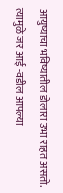आयुष्याचा भविष्यातील डोलारा उभा राहत असतो. त्यामुळे जर आई -वडील आपल्या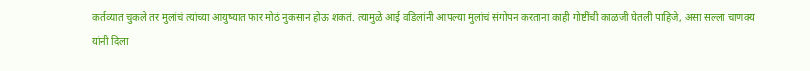कर्तव्यात चुकले तर मुलांचं त्यांच्या आयुष्यात फार मोठं नुकसान होऊ शकतं. त्यामुळे आई वडिलांनी आपल्या मुलांचं संगोपन करताना काही गोष्टींची काळजी घेतली पाहिजे, असा सल्ला चाणक्य यांनी दिला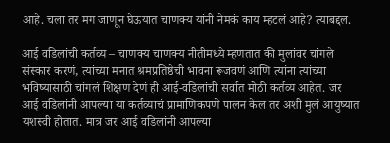आहे. चला तर मग जाणून घेऊयात चाणक्य यांनी नेमकं काय म्हटलं आहे? त्याबद्दल.

आई वडिलांची कर्तव्य – चाणक्य चाणक्य नीतीमध्ये म्हणतात की मुलांवर चांगले संस्कार करणं, त्यांच्या मनात श्रमप्रतिष्ठेची भावना रूजवणं आणि त्यांना त्यांच्या भविष्यासाठी चांगलं शिक्षण देणं ही आई-वडिलांची सर्वात मोठी कर्तव्य आहेत. जर आई वडिलांनी आपल्या या कर्तव्याचं प्रामाणिकपणे पालन केल तर अशी मुलं आयुष्यात यशस्वी होतात. मात्र जर आई वडिलांनी आपल्या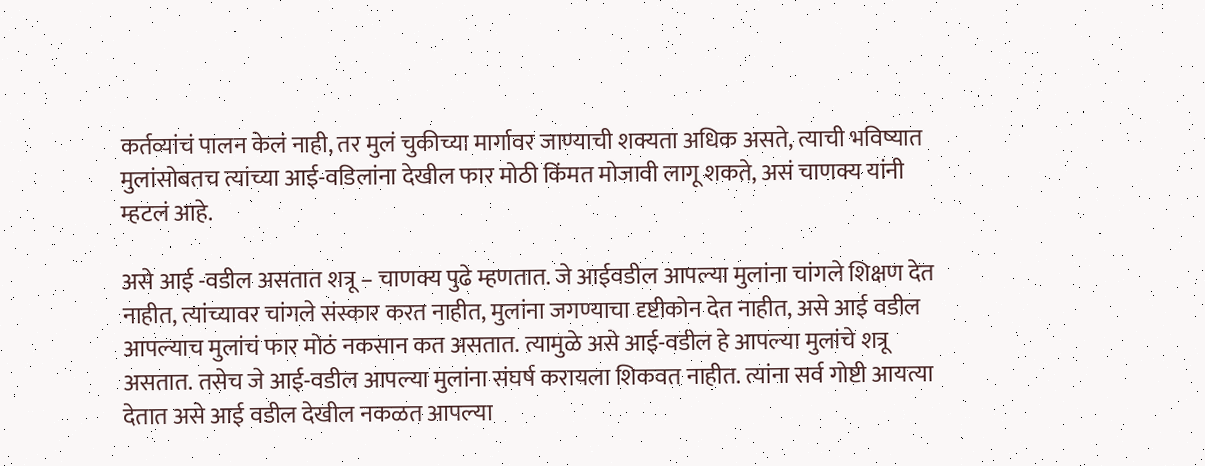कर्तव्यांचं पालन केलं नाही, तर मुलं चुकीच्या मार्गावर जाण्याची शक्यता अधिक असते, त्याची भविष्यात मुलांसोबतच त्यांच्या आई-वडिलांना देखील फार मोठी किंमत मोजावी लागू शकते, असं चाणक्य यांनी म्हटलं आहे.

असे आई -वडील असतात शत्रू – चाणक्य पुढे म्हणतात. जे आईवडील आपल्या मुलांना चांगले शिक्षण देत नाहीत, त्यांच्यावर चांगले संस्कार करत नाहीत, मुलांना जगण्याचा दृष्टीकोन देत नाहीत, असे आई वडील आपल्याच मुलांचं फार मोठं नकसान कत असतात. त्यामुळे असे आई-वडील हे आपल्या मुलांचे शत्रू असतात. तसेच जे आई-वडील आपल्या मुलांना संघर्ष करायला शिकवत नाहीत. त्यांना सर्व गोष्टी आयत्या देतात असे आई वडील देखील नकळत आपल्या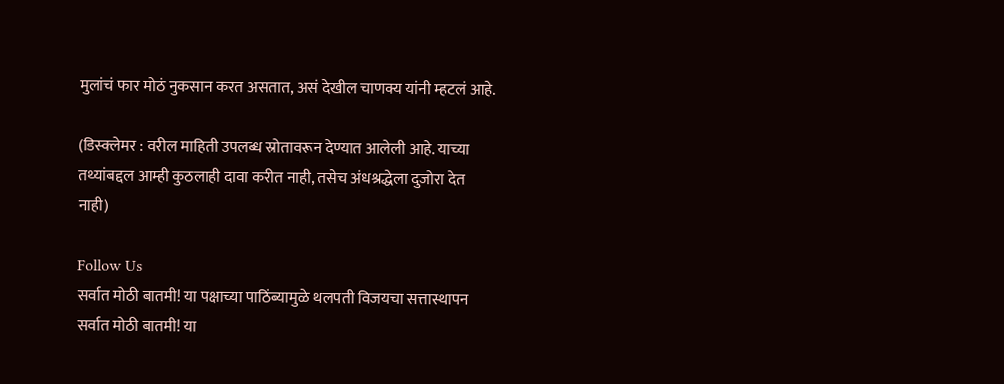मुलांचं फार मोठं नुकसान करत असतात, असं देखील चाणक्य यांनी म्हटलं आहे.

(डिस्क्लेमर : वरील माहिती उपलब्ध स्रोतावरून देण्यात आलेली आहे. याच्या तथ्यांबद्दल आम्ही कुठलाही दावा करीत नाही, तसेच अंधश्रद्धेला दुजोरा देत नाही)

Follow Us
सर्वात मोठी बातमी! या पक्षाच्या पाठिंब्यामुळे थलपती विजयचा सत्तास्थापन
सर्वात मोठी बातमी! या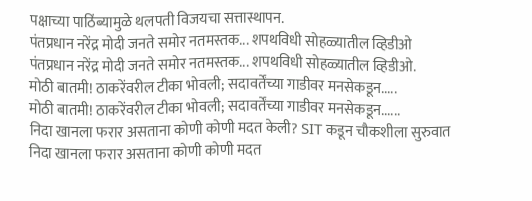पक्षाच्या पाठिंब्यामुळे थलपती विजयचा सत्तास्थापन.
पंतप्रधान नरेंद्र मोदी जनते समोर नतमस्तक... शपथविधी सोहळ्यातील व्हिडीओ
पंतप्रधान नरेंद्र मोदी जनते समोर नतमस्तक... शपथविधी सोहळ्यातील व्हिडीओ.
मोठी बातमी! ठाकरेंवरील टीका भोवली; सदावर्तेंच्या गाडीवर मनसेकडून.....
मोठी बातमी! ठाकरेंवरील टीका भोवली; सदावर्तेंच्या गाडीवर मनसेकडून......
निदा खानला फरार असताना कोणी कोणी मदत केली? SIT कडून चौकशीला सुरुवात
निदा खानला फरार असताना कोणी कोणी मदत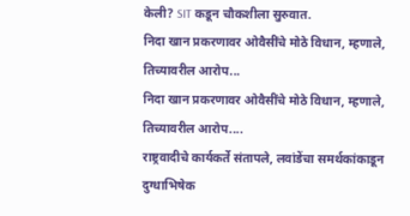केली? SIT कडून चौकशीला सुरुवात.
निदा खान प्रकरणावर ओवैसींचे मोठे विधान, म्हणाले, तिच्यावरील आरोप...
निदा खान प्रकरणावर ओवैसींचे मोठे विधान, म्हणाले, तिच्यावरील आरोप....
राष्ट्रवादीचे कार्यकर्ते संतापले, लवांडेंचा समर्थकांकाडून दुग्धाभिषेक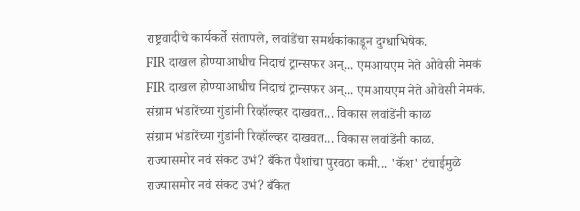राष्ट्रवादीचे कार्यकर्ते संतापले, लवांडेंचा समर्थकांकाडून दुग्धाभिषेक.
FIR दाखल होण्याआधीच निदाचं ट्रान्सफर अन्... एमआयएम नेते ओवेसी नेमकं
FIR दाखल होण्याआधीच निदाचं ट्रान्सफर अन्... एमआयएम नेते ओवेसी नेमकं.
संग्राम भंडारेंच्या गुंडांनी रिव्हॉल्व्हर दाखवत... विकास लवांडेंनी काळ
संग्राम भंडारेंच्या गुंडांनी रिव्हॉल्व्हर दाखवत... विकास लवांडेंनी काळ.
राज्यासमोर नवं संकट उभं? बँकेत पैशांचा पुरवठा कमी... 'कॅश' टंचाईमुळे
राज्यासमोर नवं संकट उभं? बँकेत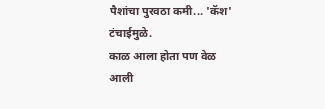पैशांचा पुरवठा कमी... 'कॅश' टंचाईमुळे.
काळ आला होता पण वेळ आली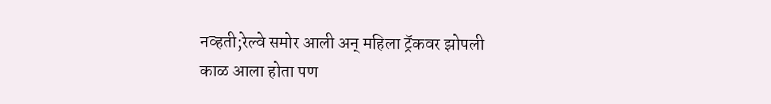नव्हती;रेल्वे समोर आली अन् महिला ट्रॅकवर झोपली
काळ आला होता पण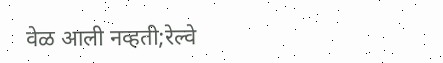वेळ आली नव्हती;रेल्वे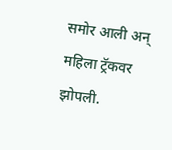समोर आली अन् महिला ट्रॅकवर झोपली.